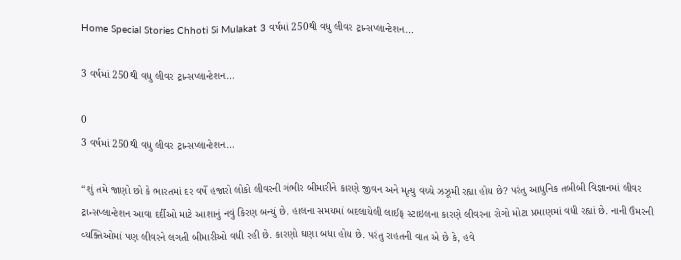Home Special Stories Chhoti Si Mulakat 3 વર્ષમાં 250થી વધુ લીવર ટ્રાન્સપ્લાન્ટેશન…

3 વર્ષમાં 250થી વધુ લીવર ટ્રાન્સપ્લાન્ટેશન…

0
3 વર્ષમાં 250થી વધુ લીવર ટ્રાન્સપ્લાન્ટેશન…

“શું તમે જાણો છો કે ભારતમાં દર વર્ષે હજારો લોકો લીવરની ગંભીર બીમારીને કારણે જીવન અને મૃત્યુ વચ્ચે ઝઝૂમી રહ્યા હોય છે? પરંતુ આધુનિક તબીબી વિજ્ઞાનમાં લીવર ટ્રાન્સપ્લાન્ટેશન આવા દર્દીઓ માટે આશાનું નવું કિરણ બન્યું છે. હાલના સમયમાં બદલાયેલી લાઈફ સ્ટાઇલના કારણે લીવરના રોગો મોટા પ્રમાણમાં વધી રહ્યાં છે. નાની ઉંમરની વ્યક્તિઓમાં પણ લીવરને લગતી બીમારીઓ વધી રહી છે. કારણો ઘણા બધા હોય છે. પરંતુ રાહતની વાત એ છે કે, હવે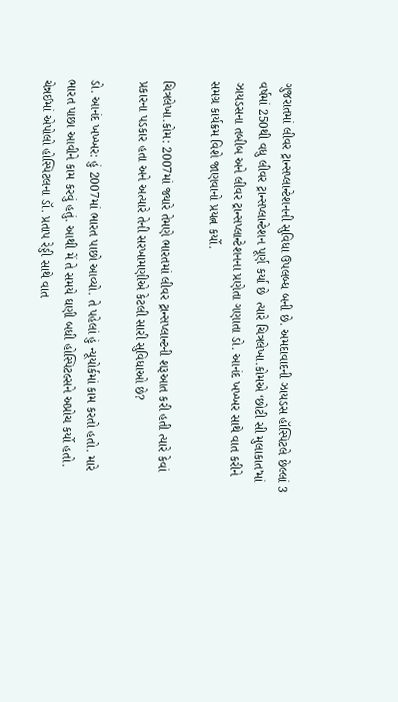ગુજરાતમાં લીવર ટ્રાન્સપ્લાન્ટેશનની સુવિધા ઉપલબ્ધ બની છે. અમદાવાદની ઝાયડસ હૉસ્પિટલે છેલ્લાં 3 વર્ષમાં 250થી વધુ લીવર ટ્રાન્સપ્લાન્ટેશન પૂર્ણ કર્યા છે  ત્યારે ચિત્રલેખા.કોમએ ‘છોટી સી મુલાકાત’માં ઝાયડસના તબીબ અને લીવર ટ્રાન્સપ્લાન્ટેશનના પ્રણેતા ગણાતા ડો. આનંદ ખખ્ખર સાથે વાત કરીને સમગ્ર કાર્યક્રમ વિશે જાણવાનો પ્રયત્ન કર્યો.

ચિત્રલેખા.કોમ: 2007માં જ્યારે તેમણે ભારતમાં લીવર ટ્રાન્સપ્લાન્ટની શરૂઆત કરી હતી ત્યારે કેવાં પ્રકારના પડકાર હતા અને અત્યારે તેની સરખામણીએ કેટલી સારી સુવિધાઓ છે?

ડો. આનંદ ખખ્ખર: હું 2007માં ભારત પાછો આવ્યો. તે પહેલાં હું ન્યૂયોર્કમાં કામ કરતો હતો. મારે ભારત પાછા આવીને કામ કરવું હતું. આથી મેં તે સમયે ઘણી બધી હોસ્પિટલ્સને અપ્રોચ કર્યો હતો. ચેન્નઈમાં એપોલો હોસ્પિટલના ડૉ. પ્રતાપ રેડ્ડી સાથે વાત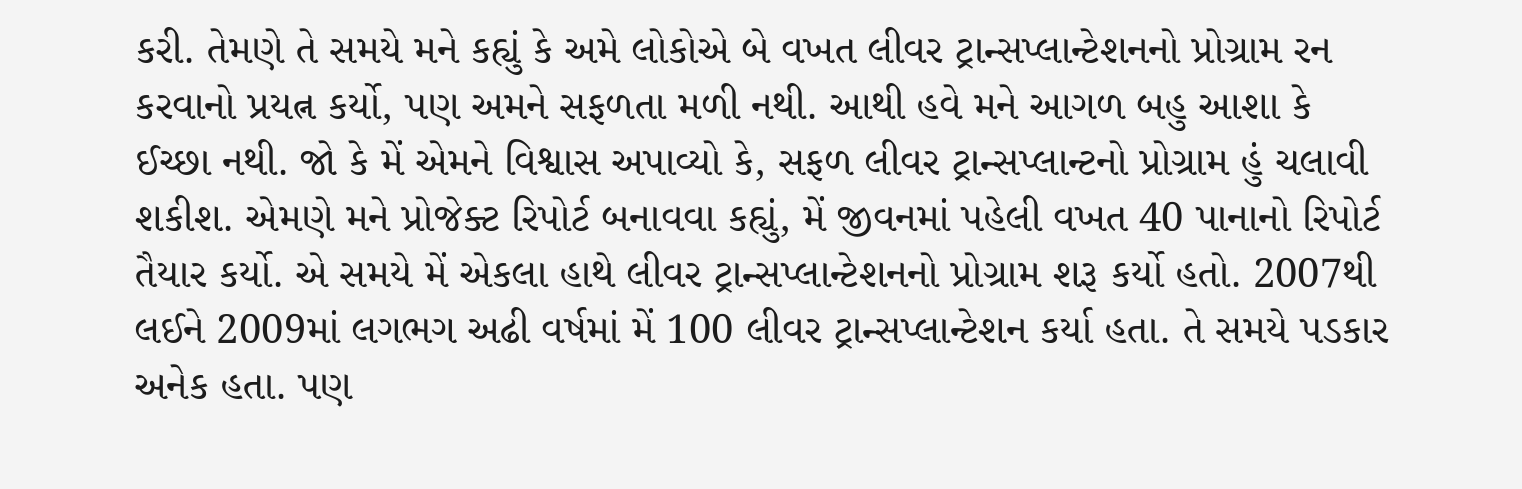કરી. તેમણે તે સમયે મને કહ્યું કે અમે લોકોએ બે વખત લીવર ટ્રાન્સપ્લાન્ટેશનનો પ્રોગ્રામ રન કરવાનો પ્રયત્ન કર્યો, પણ અમને સફળતા મળી નથી. આથી હવે મને આગળ બહુ આશા કે ઈચ્છા નથી. જો કે મેં એમને વિશ્વાસ અપાવ્યો કે, સફળ લીવર ટ્રાન્સપ્લાન્ટનો પ્રોગ્રામ હું ચલાવી શકીશ. એમણે મને પ્રોજેક્ટ રિપોર્ટ બનાવવા કહ્યું, મેં જીવનમાં પહેલી વખત 40 પાનાનો રિપોર્ટ તૈયાર કર્યો. એ સમયે મેં એકલા હાથે લીવર ટ્રાન્સપ્લાન્ટેશનનો પ્રોગ્રામ શરૂ કર્યો હતો. 2007થી લઈને 2009માં લગભગ અઢી વર્ષમાં મેં 100 લીવર ટ્રાન્સપ્લાન્ટેશન કર્યા હતા. તે સમયે પડકાર અનેક હતા. પણ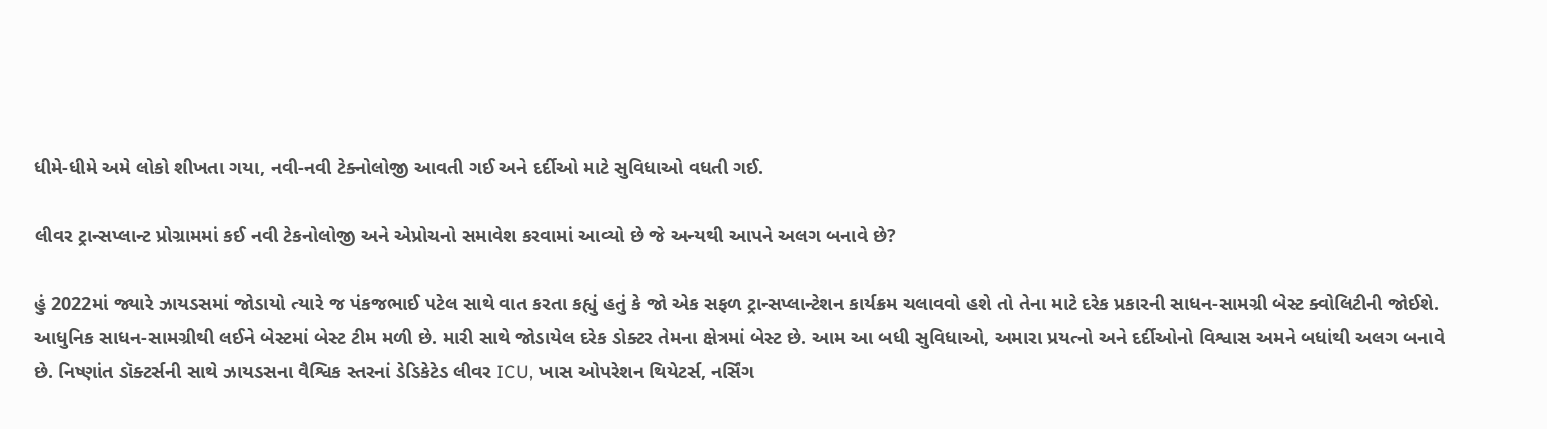ધીમે-ધીમે અમે લોકો શીખતા ગયા, નવી-નવી ટેક્નોલોજી આવતી ગઈ અને દર્દીઓ માટે સુવિધાઓ વધતી ગઈ.

લીવર ટ્રાન્સપ્લાન્ટ પ્રોગ્રામમાં કઈ નવી ટેકનોલોજી અને એપ્રોચનો સમાવેશ કરવામાં આવ્યો છે જે અન્યથી આપને અલગ બનાવે છે?

હું 2022માં જ્યારે ઝાયડસમાં જોડાયો ત્યારે જ પંકજભાઈ પટેલ સાથે વાત કરતા કહ્યું હતું કે જો એક સફળ ટ્રાન્સપ્લાન્ટેશન કાર્યક્રમ ચલાવવો હશે તો તેના માટે દરેક પ્રકારની સાધન-સામગ્રી બેસ્ટ ક્વોલિટીની જોઈશે. આધુનિક સાધન-સામગ્રીથી લઈને બેસ્ટમાં બેસ્ટ ટીમ મળી છે. મારી સાથે જોડાયેલ દરેક ડોક્ટર તેમના ક્ષેત્રમાં બેસ્ટ છે. આમ આ બધી સુવિધાઓ, અમારા પ્રયત્નો અને દર્દીઓનો વિશ્વાસ અમને બધાંથી અલગ બનાવે છે. નિષ્ણાંત ડૉક્ટર્સની સાથે ઝાયડસના વૈશ્વિક સ્તરનાં ડેડિકેટેડ લીવર ICU, ખાસ ઓપરેશન થિયેટર્સ, નર્સિંગ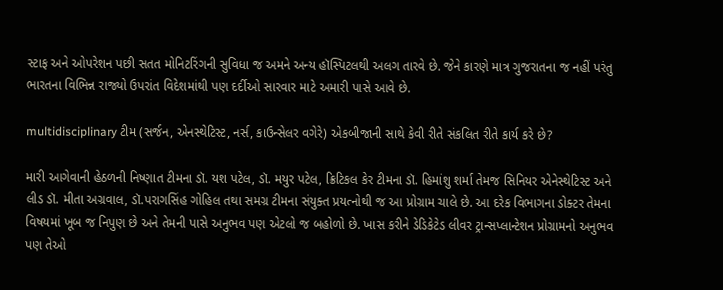સ્ટાફ અને ઓપરેશન પછી સતત મોનિટરિંગની સુવિધા જ અમને અન્ય હૉસ્પિટલથી અલગ તારવે છે. જેને કારણે માત્ર ગુજરાતના જ નહીં પરંતુ ભારતના વિભિન્ન રાજ્યો ઉપરાંત વિદેશમાંથી પણ દર્દીઓ સારવાર માટે અમારી પાસે આવે છે.

multidisciplinary ટીમ (સર્જન, એનસ્થેટિસ્ટ, નર્સ, કાઉન્સેલર વગેરે) એકબીજાની સાથે કેવી રીતે સંકલિત રીતે કાર્ય કરે છે?

મારી આગેવાની હેઠળની નિષ્ણાત ટીમના ડૉ. યશ પટેલ, ડૉ. મયુર પટેલ, ક્રિટિકલ કેર ટીમના ડૉ. હિમાંશુ શર્મા તેમજ સિનિયર એનેસ્થેટિસ્ટ અને લીડ ડૉ. મીતા અગ્રવાલ, ડૉ.પરાગસિંહ ગોહિલ તથા સમગ્ર ટીમના સંયુક્ત પ્રયત્નોથી જ આ પ્રોગ્રામ ચાલે છે. આ દરેક વિભાગના ડોક્ટર તેમના વિષયમાં ખૂબ જ નિપુણ છે અને તેમની પાસે અનુભવ પણ એટલો જ બહોળો છે. ખાસ કરીને ડેડિકેટેડ લીવર ટ્રાન્સપ્લાન્ટેશન પ્રોગ્રામનો અનુભવ પણ તેઓ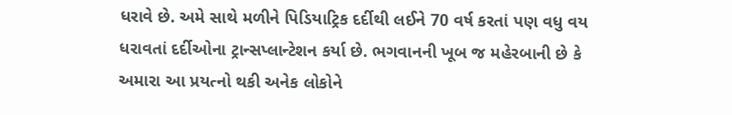ધરાવે છે. અમે સાથે મળીને પિડિયાટ્રિક દર્દીથી લઈને 70 વર્ષ કરતાં પણ વધુ વય ધરાવતાં દર્દીઓના ટ્રાન્સપ્લાન્ટેશન કર્યા છે. ભગવાનની ખૂબ જ મહેરબાની છે કે અમારા આ પ્રયત્નો થકી અનેક લોકોને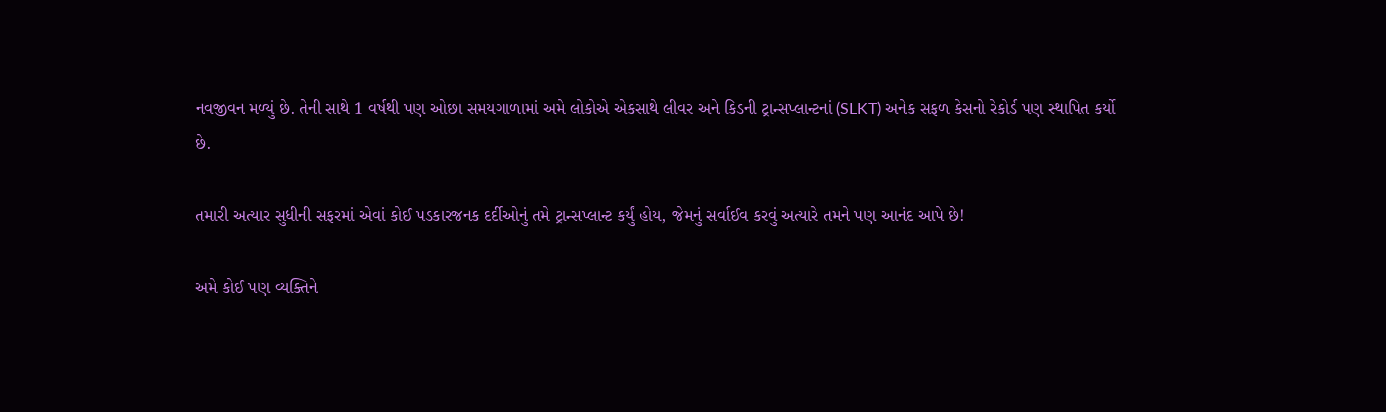નવજીવન મળ્યું છે. તેની સાથે 1 વર્ષથી પણ ઓછા સમયગાળામાં અમે લોકોએ એકસાથે લીવર અને કિડની ટ્રાન્સપ્લાન્ટનાં (SLKT) અનેક સફળ કેસનો રેકોર્ડ પણ સ્થાપિત કર્યો છે.

તમારી અત્યાર સુધીની સફરમાં એવાં કોઈ પડકારજનક દર્દીઓનું તમે ટ્રાન્સપ્લાન્ટ કર્યું હોય, જેમનું સર્વાઈવ કરવું અત્યારે તમને પણ આનંદ આપે છે!

અમે કોઈ પણ વ્યક્તિને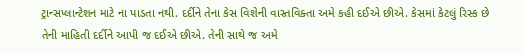ટ્રાન્સપ્લાન્ટેશન માટે ના પાડતા નથી. દર્દીને તેના કેસ વિશેની વાસ્તવિક્તા અમે કહી દઈએ છીએ. કેસમાં કેટલું રિસ્ક છે તેની માહિતી દર્દીને આપી જ દઈએ છીએ. તેની સાથે જ અમે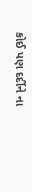કોઈ પણ દર્દીને ના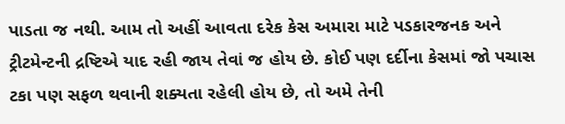પાડતા જ નથી. આમ તો અહીં આવતા દરેક કેસ અમારા માટે પડકારજનક અને ટ્રીટમેન્ટની દ્રષ્ટિએ યાદ રહી જાય તેવાં જ હોય છે. કોઈ પણ દર્દીના કેસમાં જો પચાસ ટકા પણ સફળ થવાની શક્યતા રહેલી હોય છે, તો અમે તેની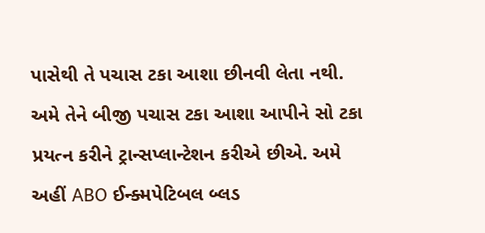પાસેથી તે પચાસ ટકા આશા છીનવી લેતા નથી. અમે તેને બીજી પચાસ ટકા આશા આપીને સો ટકા પ્રયત્ન કરીને ટ્રાન્સપ્લાન્ટેશન કરીએ છીએ. અમે અહીં ABO ઈન્ક્મપેટિબલ બ્લડ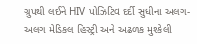ગ્રુપથી લઈને HIV પોઝિટિવ દર્દી સુધીના અલગ-અલગ મેડિકલ હિસ્ટ્રી અને અઢળક મુશ્કેલી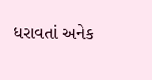ધરાવતાં અનેક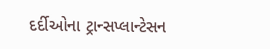દર્દીઓના ટ્રાન્સપ્લાન્ટેસન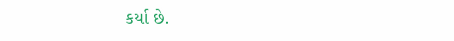કર્યા છે.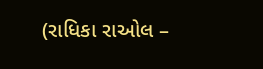(રાધિકા રાઓલ –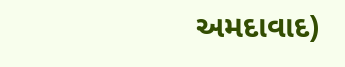અમદાવાદ)